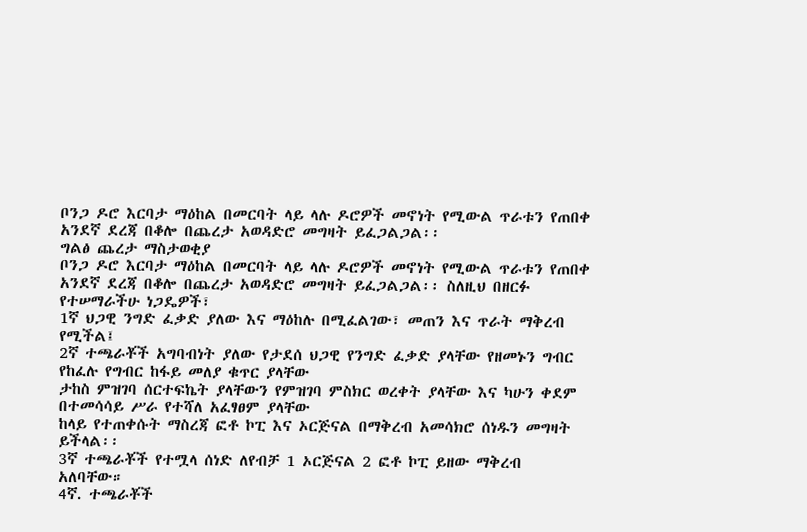ቦንጋ ዶሮ እርባታ ማዕከል በመርባት ላይ ላሉ ዶሮዎች መኖነት የሚውል ጥራቱን የጠበቀ አንደኛ ደረጃ በቆሎ በጨረታ አወዳድሮ መግዛት ይፈጋልጋል፡፡
ግልፅ ጨረታ ማስታወቂያ
ቦንጋ ዶሮ እርባታ ማዕከል በመርባት ላይ ላሉ ዶሮዎች መኖነት የሚውል ጥራቱን የጠበቀ አንደኛ ደረጃ በቆሎ በጨረታ አወዳድሮ መግዛት ይፈጋልጋል፡፡ ስለዚህ በዘርፉ የተሠማራችሁ ነጋዴዎች፣
1ኛ ህጋዊ ንግድ ፈቃድ ያለው እና ማዕከሉ በሚፈልገው፣ መጠን እና ጥራት ማቅረብ የሚችል፤
2ኛ ተጫራቾች አግባብነት ያለው የታደሰ ህጋዊ የንግድ ፈቃድ ያላቸው የዘመኑን ግብር የከፈሉ የግብር ከፋይ መለያ ቁጥር ያላቸው
ታከስ ምዝገባ ሰርተፍኬት ያላቸውን የምዝገባ ምስክር ወረቀት ያላቸው እና ካሁን ቀደም በተመሳሳይ ሥራ የተሻለ አፈፃፀም ያላቸው
ከላይ የተጠቀሱት ማስረጃ ፎቶ ኮፒ እና ኦርጅናል በማቅረብ አመሳክሮ ሰነዱን መግዛት ይችላል፡፡
3ኛ ተጫራቾች የተሟላ ሰነድ ለየብቻ 1 ኦርጅናል 2 ፎቶ ኮፒ ይዘው ማቅረብ አለባቸው።
4ኛ. ተጫራቾች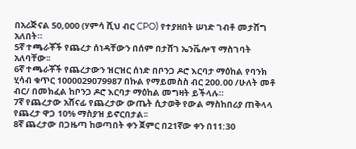በአሪጅናል 50,000 (ሃምሳ ሺህ ብር CPO) የተያዘበት ሠነድ ገብቶ መታሸግ አለበት።
5ኛ ተጫራቾች የጨረታ ሰነዳቸውን በሰም በታሸገ ኤንቬሎፕ ማስገባት አለባቸው፡፡
6ኛ ተጫራቾች የጨረታውን ዝርዝር ሰነድ በቦንጋ ዶሮ እርባታ ማዕከል የባንክ ሂሳብ ቁጥር 1000029079987 በኩል የማይመስስ ብር 200.00 /ሁለት መቶ ብር/ በመክፈል ከቦንጋ ዶሮ እርባታ ማዕከል መግዛት ይችላሉ።
7ኛ የጨረታው አሸናፊ የጨረታው ውጤት ሲታወቅ የውል ማስከበሪያ ጠቅላላ የጨረታ ዋጋ 10% ማስያዝ ይኖርበታል፡፡
8ኛ ጨረታው በጋዜጣ ከወጣበት ቀን ጀምር በ21ኛው ቀን በ11:30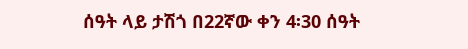ሰዓት ላይ ታሽጎ በ22ኛው ቀን 4፡30 ሰዓት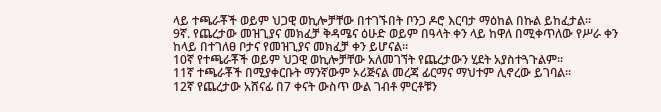ላይ ተጫራቾች ወይም ህጋዊ ወኪሎቻቸው በተገኙበት ቦንጋ ዶሮ እርባታ ማዕከል በኩል ይከፈታል፡፡
9ኛ. የጨረታው መዝጊያና መክፈቻ ቅዳሜና ዕሁድ ወይም በዓላት ቀን ላይ ከዋለ በሚቀጥለው የሥራ ቀን ከላይ በተገለፀ ቦታና የመዝጊያና መክፈቻ ቀን ይሆናል።
10ኛ የተጫራቾች ወይም ህጋዊ ወኪሎቻቸው አለመገኘት የጨረታውን ሂደት አያስተጓጉልም፡፡
11ኛ ተጫራቾች በሚያቀርቡት ማንኛውም ኦሪጅናል መረጃ ፊርማና ማህተም ሊኖረው ይገባል፡፡
12ኛ የጨረታው አሸናፊ በ7 ቀናት ውስጥ ውል ገብቶ ምርቶቹን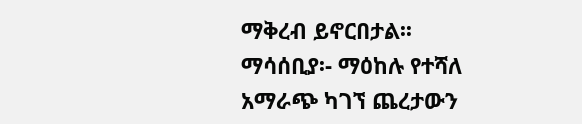ማቅረብ ይኖርበታል፡፡
ማሳሰቢያ፡- ማዕከሉ የተሻለ አማራጭ ካገኘ ጨረታውን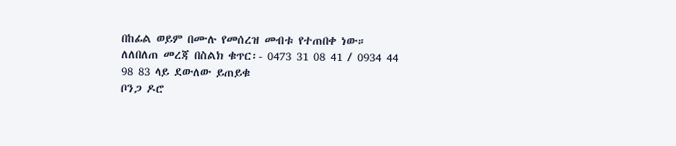በከፊል ወይም በሙሉ የመሰረዝ መብቱ የተጠበቀ ነው።
ለለበለጠ መረጃ በስልክ ቁጥር፡- 0473 31 08 41 / 0934 44 98 83 ላይ ደውለው ይጠይቁ
ቦንጋ ዶሮ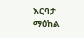እርባታ ማዕከል